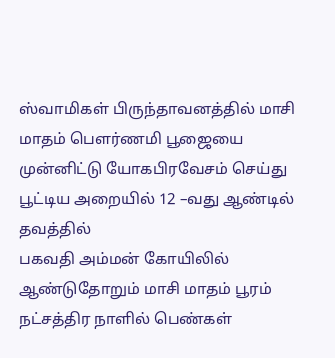ஸ்வாமிகள் பிருந்தாவனத்தில் மாசி மாதம் பெளர்ணமி பூஜையை முன்னிட்டு யோகபிரவேசம் செய்து பூட்டிய அறையில் 12 –வது ஆண்டில் தவத்தில்
பகவதி அம்மன் கோயிலில் ஆண்டுதோறும் மாசி மாதம் பூரம் நட்சத்திர நாளில் பெண்கள்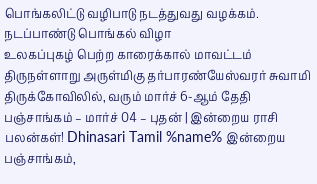பொங்கலிட்டு வழிபாடு நடத்துவது வழக்கம். நடப்பாண்டு பொங்கல் விழா
உலகப்புகழ் பெற்ற காரைக்கால் மாவட்டம் திருநள்ளாறு அருள்மிகு தர்பாரண்யேஸ்வரர் சுவாமி திருக்கோவிலில், வரும் மார்ச் 6-ஆம் தேதி
பஞ்சாங்கம் – மார்ச் 04 – புதன் | இன்றைய ராசி பலன்கள்! Dhinasari Tamil %name% இன்றைய பஞ்சாங்கம்,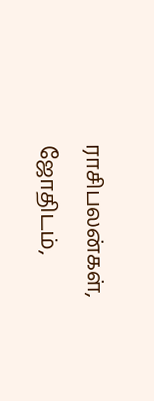ராசிபலன்கள், ஜோதிடம்,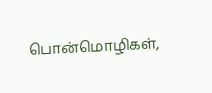பொன்மொழிகள்,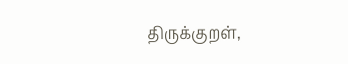திருக்குறள்,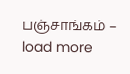பஞ்சாங்கம் –
load more